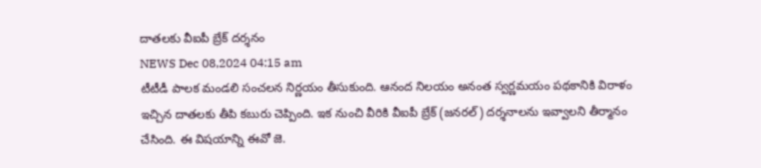దాతలకు వీఐపీ బ్రేక్ దర్శనం
NEWS Dec 08,2024 04:15 am
టీటీడీ పాలక మండలి సంచలన నిర్ణయం తీసుకుంది. ఆనంద నిలయం అనంత స్వర్ణమయం పథకానికి విరాళం ఇచ్చిన దాతలకు తీపి కబురు చెప్పింది. ఇక నుంచి వీరికి వీఐపీ బ్రేక్ (జనరల్) దర్శనాలను ఇవ్వాలని తీర్మానం చేసింది. ఈ విషయాన్ని ఈవో జె.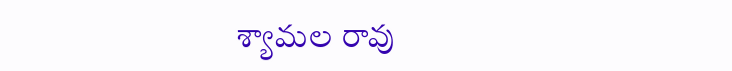శ్యామల రావు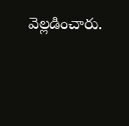వెల్లడించారు.